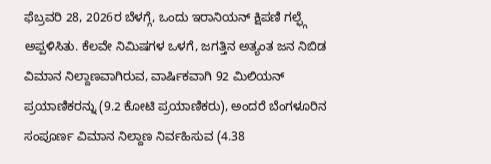ಫೆಬ್ರವರಿ 28, 2026ರ ಬೆಳಗ್ಗೆ, ಒಂದು ಇರಾನಿಯನ್ ಕ್ಷಿಪಣಿ ಗಲ್ಫ್ಗೆ ಅಪ್ಪಳಿಸಿತು. ಕೆಲವೇ ನಿಮಿಷಗಳ ಒಳಗೆ, ಜಗತ್ತಿನ ಅತ್ಯಂತ ಜನ ನಿಬಿಡ ವಿಮಾನ ನಿಲ್ದಾಣವಾಗಿರುವ, ವಾರ್ಷಿಕವಾಗಿ 92 ಮಿಲಿಯನ್ ಪ್ರಯಾಣಿಕರನ್ನು (9.2 ಕೋಟಿ ಪ್ರಯಾಣಿಕರು), ಅಂದರೆ ಬೆಂಗಳೂರಿನ ಸಂಪೂರ್ಣ ವಿಮಾನ ನಿಲ್ದಾಣ ನಿರ್ವಹಿಸುವ (4.38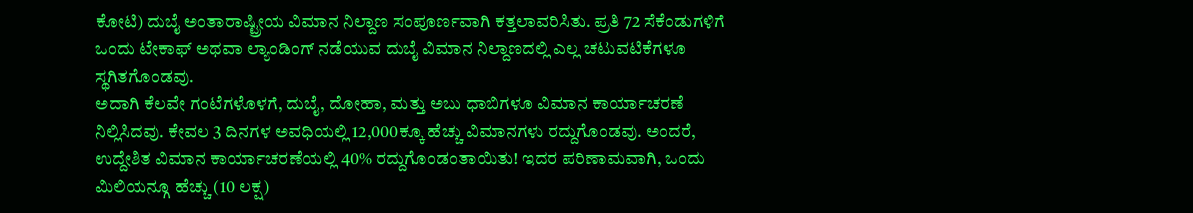ಕೋಟಿ) ದುಬೈ ಅಂತಾರಾಷ್ಟ್ರೀಯ ವಿಮಾನ ನಿಲ್ದಾಣ ಸಂಪೂರ್ಣವಾಗಿ ಕತ್ತಲಾವರಿಸಿತು. ಪ್ರತಿ 72 ಸೆಕೆಂಡುಗಳಿಗೆ ಒಂದು ಟೇಕಾಫ್ ಅಥವಾ ಲ್ಯಾಂಡಿಂಗ್ ನಡೆಯುವ ದುಬೈ ವಿಮಾನ ನಿಲ್ದಾಣದಲ್ಲಿ ಎಲ್ಲ ಚಟುವಟಿಕೆಗಳೂ ಸ್ಥಗಿತಗೊಂಡವು.
ಅದಾಗಿ ಕೆಲವೇ ಗಂಟೆಗಳೊಳಗೆ, ದುಬೈ, ದೋಹಾ, ಮತ್ತು ಅಬು ಧಾಬಿಗಳೂ ವಿಮಾನ ಕಾರ್ಯಾಚರಣೆ ನಿಲ್ಲಿಸಿದವು. ಕೇವಲ 3 ದಿನಗಳ ಅವಧಿಯಲ್ಲಿ 12,000ಕ್ಕೂ ಹೆಚ್ಚು ವಿಮಾನಗಳು ರದ್ದುಗೊಂಡವು. ಅಂದರೆ, ಉದ್ದೇಶಿತ ವಿಮಾನ ಕಾರ್ಯಾಚರಣೆಯಲ್ಲಿ 40% ರದ್ದುಗೊಂಡಂತಾಯಿತು! ಇದರ ಪರಿಣಾಮವಾಗಿ, ಒಂದು ಮಿಲಿಯನ್ಗೂ ಹೆಚ್ಚು (10 ಲಕ್ಷ)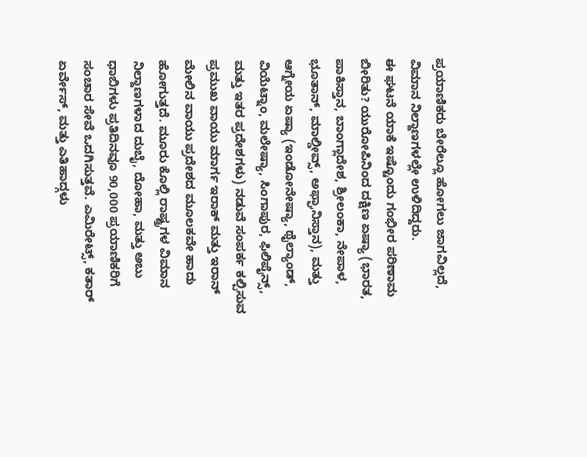ಪ್ರಯಾಣಿಕರು ಬೇರೆಲ್ಲೂ ಹೋಗಲು ಜಾಗವಿಲ್ಲದೆ, ವಿಮಾನ ನಿಲ್ದಾಣಗಳಲ್ಲೇ ಉಳಿದಿದ್ದರು.
ಈ ಘಟನೆ ಯಾಕೆ ಇಷ್ಟೊಂದು ಗಂಭೀರ ಪರಿಣಾಮ ಬೀರಿತು? ಯುರೋಪಿನಿಂದ ದಕ್ಷಿಣ ಏಷ್ಯಾ (ಭಾರತ, ಪಾಕಿಸ್ತಾನ, ಬಾಂಗ್ಲಾದೇಶ, ಶ್ರೀಲಂಕಾ, ನೇಪಾಳ, ಭೂತಾನ್, ಮಾಲ್ಡೀವ್ಸ್, ಅಫ್ಘಾನಿಸ್ತಾನ), ಮತ್ತು ಆಗ್ನೇಯ ಏಷ್ಯಾ (ಇಂಡೋನೇಷ್ಯಾ, ಥೈಲ್ಯಾಂಡ್, ವಿಯೆಟ್ನಾಂ, ಮಲೇಷ್ಯಾ, ಸಿಂಗಾಪುರ, ಫಿಲಿಪೈನ್ಸ್, ಮತ್ತು ಇತರ ಪ್ರದೇಶಗಳು) ನಡುವೆ ಸಂಪರ್ಕ ಕಲ್ಪಿಸುವ ಪ್ರಮುಖ ವಾಯು ಮಾರ್ಗ ಇರಾಕ್ ಮತ್ತು ಇರಾನ್ ಮೇಲಿನ ವಾಯು ಪ್ರದೇಶದ ಮೂಲಕವೇ ಹಾದು ಹೋಗುತ್ತದೆ. ಮೂರು ಕೊಲ್ಲಿ ರಾಷ್ಟ್ರಗಳ ವಿಮಾನ ನಿಲ್ದಾಣಗಳಾದ ದುಬೈ, ದೋಹಾ, ಮತ್ತು ಅಬು ಧಾಬಿಗಳು ಪ್ರತಿದಿನವೂ 90,000 ಪ್ರಯಾಣಿಕರಿಗೆ ಸಂಚಾರ ಸೇವೆ ಒದಗಿಸುತ್ತವೆ. ಎಮಿರೇಟ್ಸ್, ಕತಾರ್ ಏರ್ವೇಸ್, ಮತ್ತು ಎತಿಹಾದ್ಗಳು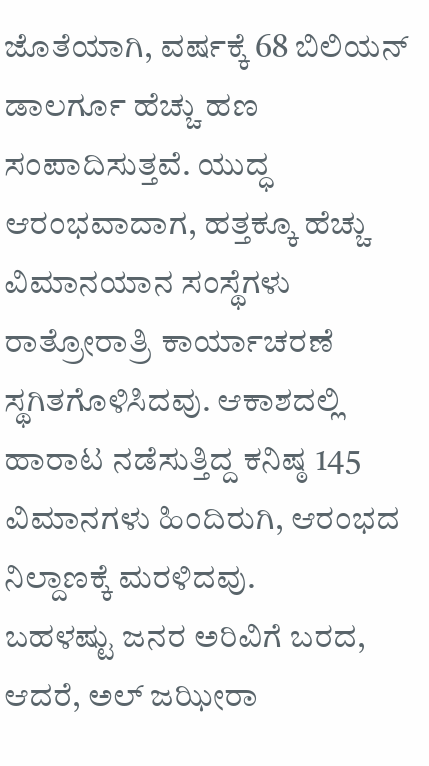ಜೊತೆಯಾಗಿ, ವರ್ಷಕ್ಕೆ 68 ಬಿಲಿಯನ್ ಡಾಲರ್ಗೂ ಹೆಚ್ಚು ಹಣ ಸಂಪಾದಿಸುತ್ತವೆ. ಯುದ್ಧ ಆರಂಭವಾದಾಗ, ಹತ್ತಕ್ಕೂ ಹೆಚ್ಚು ವಿಮಾನಯಾನ ಸಂಸ್ಥೆಗಳು ರಾತ್ರೋರಾತ್ರಿ ಕಾರ್ಯಾಚರಣೆ ಸ್ಥಗಿತಗೊಳಿಸಿದವು. ಆಕಾಶದಲ್ಲಿ ಹಾರಾಟ ನಡೆಸುತ್ತಿದ್ದ ಕನಿಷ್ಠ 145 ವಿಮಾನಗಳು ಹಿಂದಿರುಗಿ, ಆರಂಭದ ನಿಲ್ದಾಣಕ್ಕೆ ಮರಳಿದವು.
ಬಹಳಷ್ಟು ಜನರ ಅರಿವಿಗೆ ಬರದ, ಆದರೆ, ಅಲ್ ಜಝೀರಾ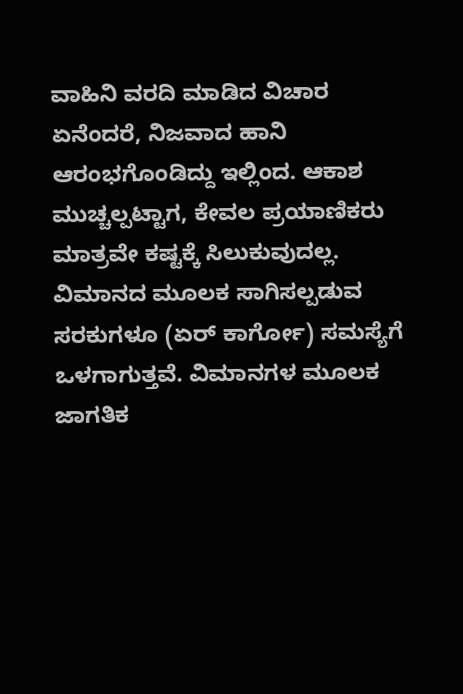ವಾಹಿನಿ ವರದಿ ಮಾಡಿದ ವಿಚಾರ ಏನೆಂದರೆ, ನಿಜವಾದ ಹಾನಿ ಆರಂಭಗೊಂಡಿದ್ದು ಇಲ್ಲಿಂದ. ಆಕಾಶ ಮುಚ್ಚಲ್ಪಟ್ಟಾಗ, ಕೇವಲ ಪ್ರಯಾಣಿಕರು ಮಾತ್ರವೇ ಕಷ್ಟಕ್ಕೆ ಸಿಲುಕುವುದಲ್ಲ. ವಿಮಾನದ ಮೂಲಕ ಸಾಗಿಸಲ್ಪಡುವ ಸರಕುಗಳೂ (ಏರ್ ಕಾರ್ಗೋ) ಸಮಸ್ಯೆಗೆ ಒಳಗಾಗುತ್ತವೆ. ವಿಮಾನಗಳ ಮೂಲಕ ಜಾಗತಿಕ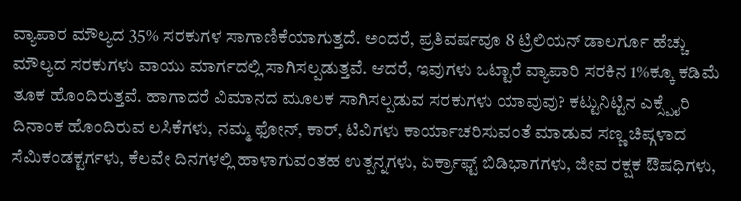ವ್ಯಾಪಾರ ಮೌಲ್ಯದ 35% ಸರಕುಗಳ ಸಾಗಾಣಿಕೆಯಾಗುತ್ತದೆ. ಅಂದರೆ, ಪ್ರತಿವರ್ಷವೂ 8 ಟ್ರಿಲಿಯನ್ ಡಾಲರ್ಗೂ ಹೆಚ್ಚು ಮೌಲ್ಯದ ಸರಕುಗಳು ವಾಯು ಮಾರ್ಗದಲ್ಲಿ ಸಾಗಿಸಲ್ಪಡುತ್ತವೆ. ಆದರೆ, ಇವುಗಳು ಒಟ್ಟಾರೆ ವ್ಯಾಪಾರಿ ಸರಕಿನ 1%ಕ್ಕೂ ಕಡಿಮೆ ತೂಕ ಹೊಂದಿರುತ್ತವೆ. ಹಾಗಾದರೆ ವಿಮಾನದ ಮೂಲಕ ಸಾಗಿಸಲ್ಪಡುವ ಸರಕುಗಳು ಯಾವುವು? ಕಟ್ಟುನಿಟ್ಟಿನ ಎಕ್ಸ್ಪೈರಿ ದಿನಾಂಕ ಹೊಂದಿರುವ ಲಸಿಕೆಗಳು, ನಮ್ಮ ಫೋನ್, ಕಾರ್, ಟಿವಿಗಳು ಕಾರ್ಯಾಚರಿಸುವಂತೆ ಮಾಡುವ ಸಣ್ಣ ಚಿಪ್ಗಳಾದ ಸೆಮಿಕಂಡಕ್ಟರ್ಗಳು, ಕೆಲವೇ ದಿನಗಳಲ್ಲಿ ಹಾಳಾಗುವಂತಹ ಉತ್ಪನ್ನಗಳು, ಏರ್ಕ್ರಾಫ್ಟ್ ಬಿಡಿಭಾಗಗಳು, ಜೀವ ರಕ್ಷಕ ಔಷಧಿಗಳು,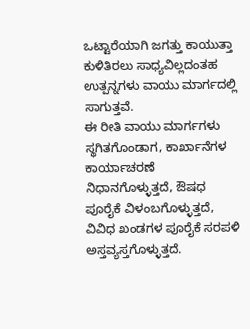ಒಟ್ಟಾರೆಯಾಗಿ ಜಗತ್ತು ಕಾಯುತ್ತಾ ಕುಳಿತಿರಲು ಸಾಧ್ಯವಿಲ್ಲದಂತಹ ಉತ್ಪನ್ನಗಳು ವಾಯು ಮಾರ್ಗದಲ್ಲಿ ಸಾಗುತ್ತವೆ.
ಈ ರೀತಿ ವಾಯು ಮಾರ್ಗಗಳು ಸ್ಥಗಿತಗೊಂಡಾಗ, ಕಾರ್ಖಾನೆಗಳ ಕಾರ್ಯಾಚರಣೆ ನಿಧಾನಗೊಳ್ಳುತ್ತದೆ, ಔಷಧ ಪೂರೈಕೆ ವಿಳಂಬಗೊಳ್ಳುತ್ತದೆ, ವಿವಿಧ ಖಂಡಗಳ ಪೂರೈಕೆ ಸರಪಳಿ ಅಸ್ತವ್ಯಸ್ತಗೊಳ್ಳುತ್ತದೆ.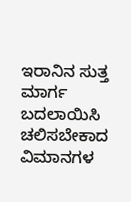ಇರಾನಿನ ಸುತ್ತ ಮಾರ್ಗ ಬದಲಾಯಿಸಿ ಚಲಿಸಬೇಕಾದ ವಿಮಾನಗಳ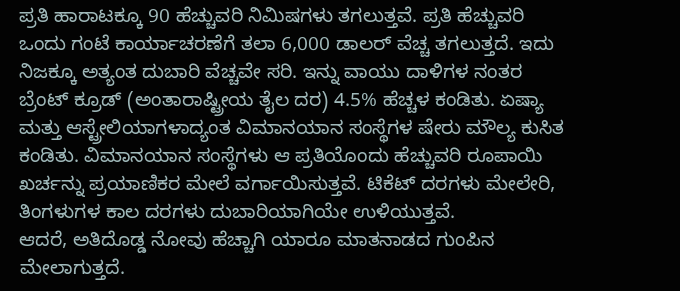ಪ್ರತಿ ಹಾರಾಟಕ್ಕೂ 90 ಹೆಚ್ಚುವರಿ ನಿಮಿಷಗಳು ತಗಲುತ್ತವೆ. ಪ್ರತಿ ಹೆಚ್ಚುವರಿ ಒಂದು ಗಂಟೆ ಕಾರ್ಯಾಚರಣೆಗೆ ತಲಾ 6,000 ಡಾಲರ್ ವೆಚ್ಚ ತಗಲುತ್ತದೆ. ಇದು ನಿಜಕ್ಕೂ ಅತ್ಯಂತ ದುಬಾರಿ ವೆಚ್ಚವೇ ಸರಿ. ಇನ್ನು ವಾಯು ದಾಳಿಗಳ ನಂತರ ಬ್ರೆಂಟ್ ಕ್ರೂಡ್ (ಅಂತಾರಾಷ್ಟ್ರೀಯ ತೈಲ ದರ) 4.5% ಹೆಚ್ಚಳ ಕಂಡಿತು. ಏಷ್ಯಾ ಮತ್ತು ಆಸ್ಟ್ರೇಲಿಯಾಗಳಾದ್ಯಂತ ವಿಮಾನಯಾನ ಸಂಸ್ಥೆಗಳ ಷೇರು ಮೌಲ್ಯ ಕುಸಿತ ಕಂಡಿತು. ವಿಮಾನಯಾನ ಸಂಸ್ಥೆಗಳು ಆ ಪ್ರತಿಯೊಂದು ಹೆಚ್ಚುವರಿ ರೂಪಾಯಿ ಖರ್ಚನ್ನು ಪ್ರಯಾಣಿಕರ ಮೇಲೆ ವರ್ಗಾಯಿಸುತ್ತವೆ. ಟಿಕೆಟ್ ದರಗಳು ಮೇಲೇರಿ, ತಿಂಗಳುಗಳ ಕಾಲ ದರಗಳು ದುಬಾರಿಯಾಗಿಯೇ ಉಳಿಯುತ್ತವೆ.
ಆದರೆ, ಅತಿದೊಡ್ಡ ನೋವು ಹೆಚ್ಚಾಗಿ ಯಾರೂ ಮಾತನಾಡದ ಗುಂಪಿನ ಮೇಲಾಗುತ್ತದೆ.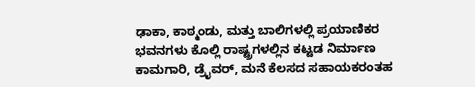ಢಾಕಾ, ಕಾಠ್ಮಂಡು, ಮತ್ತು ಬಾಲಿಗಳಲ್ಲಿ ಪ್ರಯಾಣಿಕರ ಭವನಗಳು ಕೊಲ್ಲಿ ರಾಷ್ಟ್ರಗಳಲ್ಲಿನ ಕಟ್ಟಡ ನಿರ್ಮಾಣ ಕಾಮಗಾರಿ, ಡ್ರೈವರ್, ಮನೆ ಕೆಲಸದ ಸಹಾಯಕರಂತಹ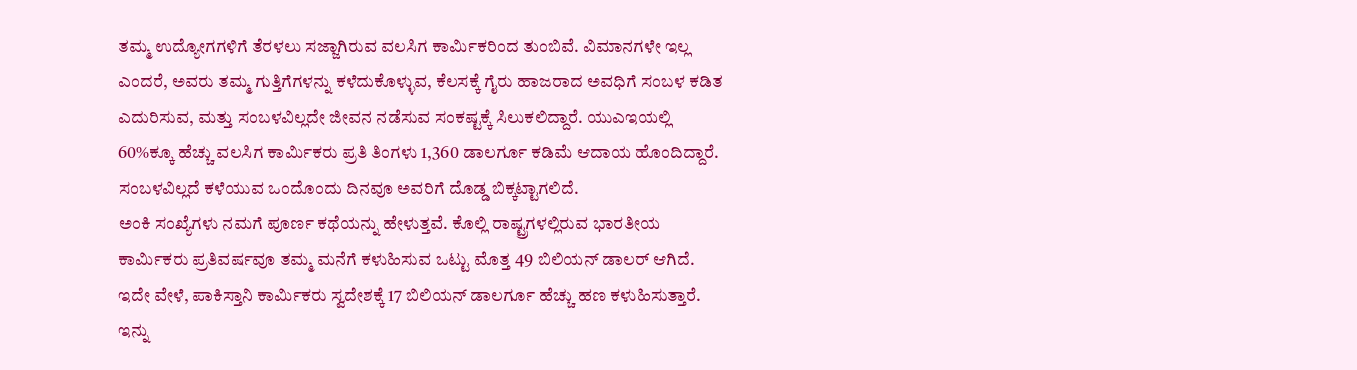ತಮ್ಮ ಉದ್ಯೋಗಗಳಿಗೆ ತೆರಳಲು ಸಜ್ಜಾಗಿರುವ ವಲಸಿಗ ಕಾರ್ಮಿಕರಿಂದ ತುಂಬಿವೆ. ವಿಮಾನಗಳೇ ಇಲ್ಲ ಎಂದರೆ, ಅವರು ತಮ್ಮ ಗುತ್ತಿಗೆಗಳನ್ನು ಕಳೆದುಕೊಳ್ಳುವ, ಕೆಲಸಕ್ಕೆ ಗೈರು ಹಾಜರಾದ ಅವಧಿಗೆ ಸಂಬಳ ಕಡಿತ ಎದುರಿಸುವ, ಮತ್ತು ಸಂಬಳವಿಲ್ಲದೇ ಜೀವನ ನಡೆಸುವ ಸಂಕಷ್ಟಕ್ಕೆ ಸಿಲುಕಲಿದ್ದಾರೆ. ಯುಎಇಯಲ್ಲಿ 60%ಕ್ಕೂ ಹೆಚ್ಚು ವಲಸಿಗ ಕಾರ್ಮಿಕರು ಪ್ರತಿ ತಿಂಗಳು 1,360 ಡಾಲರ್ಗೂ ಕಡಿಮೆ ಆದಾಯ ಹೊಂದಿದ್ದಾರೆ. ಸಂಬಳವಿಲ್ಲದೆ ಕಳೆಯುವ ಒಂದೊಂದು ದಿನವೂ ಅವರಿಗೆ ದೊಡ್ಡ ಬಿಕ್ಕಟ್ಟಾಗಲಿದೆ.
ಅಂಕಿ ಸಂಖ್ಯೆಗಳು ನಮಗೆ ಪೂರ್ಣ ಕಥೆಯನ್ನು ಹೇಳುತ್ತವೆ. ಕೊಲ್ಲಿ ರಾಷ್ಟ್ರಗಳಲ್ಲಿರುವ ಭಾರತೀಯ ಕಾರ್ಮಿಕರು ಪ್ರತಿವರ್ಷವೂ ತಮ್ಮ ಮನೆಗೆ ಕಳುಹಿಸುವ ಒಟ್ಟು ಮೊತ್ತ 49 ಬಿಲಿಯನ್ ಡಾಲರ್ ಆಗಿದೆ. ಇದೇ ವೇಳೆ, ಪಾಕಿಸ್ತಾನಿ ಕಾರ್ಮಿಕರು ಸ್ವದೇಶಕ್ಕೆ 17 ಬಿಲಿಯನ್ ಡಾಲರ್ಗೂ ಹೆಚ್ಚು ಹಣ ಕಳುಹಿಸುತ್ತಾರೆ. ಇನ್ನು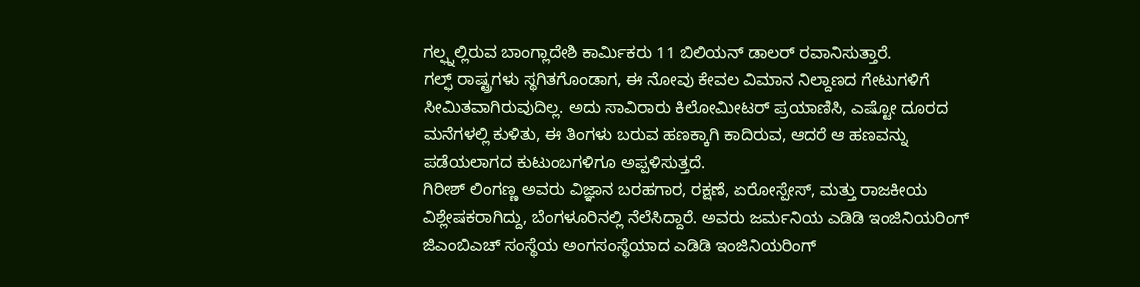ಗಲ್ಫ್ನಲ್ಲಿರುವ ಬಾಂಗ್ಲಾದೇಶಿ ಕಾರ್ಮಿಕರು 11 ಬಿಲಿಯನ್ ಡಾಲರ್ ರವಾನಿಸುತ್ತಾರೆ.
ಗಲ್ಫ್ ರಾಷ್ಟ್ರಗಳು ಸ್ಥಗಿತಗೊಂಡಾಗ, ಈ ನೋವು ಕೇವಲ ವಿಮಾನ ನಿಲ್ದಾಣದ ಗೇಟುಗಳಿಗೆ ಸೀಮಿತವಾಗಿರುವುದಿಲ್ಲ. ಅದು ಸಾವಿರಾರು ಕಿಲೋಮೀಟರ್ ಪ್ರಯಾಣಿಸಿ, ಎಷ್ಟೋ ದೂರದ ಮನೆಗಳಲ್ಲಿ ಕುಳಿತು, ಈ ತಿಂಗಳು ಬರುವ ಹಣಕ್ಕಾಗಿ ಕಾದಿರುವ, ಆದರೆ ಆ ಹಣವನ್ನು ಪಡೆಯಲಾಗದ ಕುಟುಂಬಗಳಿಗೂ ಅಪ್ಪಳಿಸುತ್ತದೆ.
ಗಿರೀಶ್ ಲಿಂಗಣ್ಣ ಅವರು ವಿಜ್ಞಾನ ಬರಹಗಾರ, ರಕ್ಷಣೆ, ಏರೋಸ್ಪೇಸ್, ಮತ್ತು ರಾಜಕೀಯ ವಿಶ್ಲೇಷಕರಾಗಿದ್ದು, ಬೆಂಗಳೂರಿನಲ್ಲಿ ನೆಲೆಸಿದ್ದಾರೆ. ಅವರು ಜರ್ಮನಿಯ ಎಡಿಡಿ ಇಂಜಿನಿಯರಿಂಗ್ ಜಿಎಂಬಿಎಚ್ ಸಂಸ್ಥೆಯ ಅಂಗಸಂಸ್ಥೆಯಾದ ಎಡಿಡಿ ಇಂಜಿನಿಯರಿಂಗ್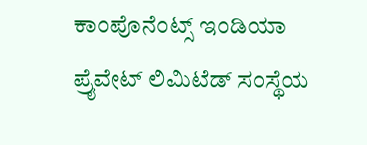ಕಾಂಪೊನೆಂಟ್ಸ್ ಇಂಡಿಯಾ ಪ್ರೈವೇಟ್ ಲಿಮಿಟೆಡ್ ಸಂಸ್ಥೆಯ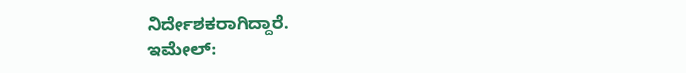ನಿರ್ದೇಶಕರಾಗಿದ್ದಾರೆ.
ಇಮೇಲ್: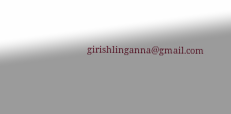girishlinganna@gmail.com